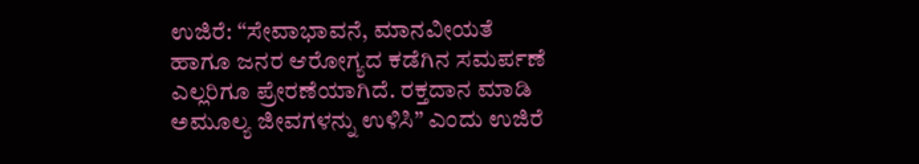ಉಜಿರೆ: “ಸೇವಾಭಾವನೆ, ಮಾನವೀಯತೆ ಹಾಗೂ ಜನರ ಆರೋಗ್ಯದ ಕಡೆಗಿನ ಸಮರ್ಪಣೆ ಎಲ್ಲರಿಗೂ ಪ್ರೇರಣೆಯಾಗಿದೆ. ರಕ್ತದಾನ ಮಾಡಿ ಅಮೂಲ್ಯ ಜೀವಗಳನ್ನು ಉಳಿಸಿ” ಎಂದು ಉಜಿರೆ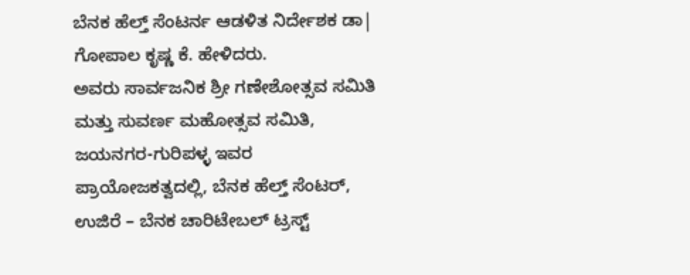ಬೆನಕ ಹೆಲ್ತ್ ಸೆಂಟರ್ನ ಆಡಳಿತ ನಿರ್ದೇಶಕ ಡಾ| ಗೋಪಾಲ ಕೃಷ್ಣ ಕೆ. ಹೇಳಿದರು.
ಅವರು ಸಾರ್ವಜನಿಕ ಶ್ರೀ ಗಣೇಶೋತ್ಸವ ಸಮಿತಿ ಮತ್ತು ಸುವರ್ಣ ಮಹೋತ್ಸವ ಸಮಿತಿ, ಜಯನಗರ-ಗುರಿಪಳ್ಳ ಇವರ ಪ್ರಾಯೋಜಕತ್ವದಲ್ಲಿ, ಬೆನಕ ಹೆಲ್ತ್ ಸೆಂಟರ್, ಉಜಿರೆ – ಬೆನಕ ಚಾರಿಟೇಬಲ್ ಟ್ರಸ್ಟ್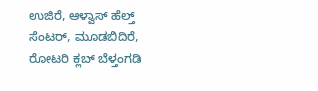ಉಜಿರೆ, ಆಳ್ವಾಸ್ ಹೆಲ್ತ್ ಸೆಂಟರ್, ಮೂಡಬಿದಿರೆ, ರೋಟರಿ ಕ್ಲಬ್ ಬೆಳ್ತಂಗಡಿ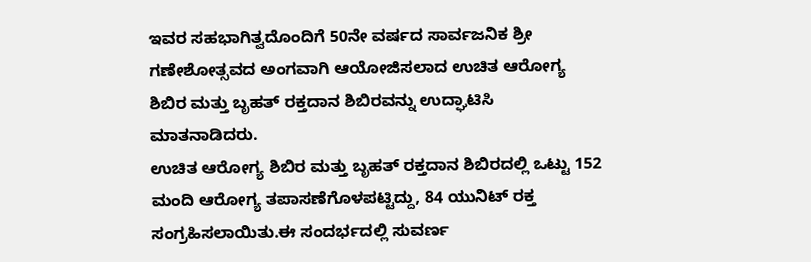ಇವರ ಸಹಭಾಗಿತ್ವದೊಂದಿಗೆ 50ನೇ ವರ್ಷದ ಸಾರ್ವಜನಿಕ ಶ್ರೀ ಗಣೇಶೋತ್ಸವದ ಅಂಗವಾಗಿ ಆಯೋಜಿಸಲಾದ ಉಚಿತ ಆರೋಗ್ಯ ಶಿಬಿರ ಮತ್ತು ಬೃಹತ್ ರಕ್ತದಾನ ಶಿಬಿರವನ್ನು ಉದ್ಘಾಟಿಸಿ ಮಾತನಾಡಿದರು.
ಉಚಿತ ಆರೋಗ್ಯ ಶಿಬಿರ ಮತ್ತು ಬೃಹತ್ ರಕ್ತದಾನ ಶಿಬಿರದಲ್ಲಿ ಒಟ್ಟು 152 ಮಂದಿ ಆರೋಗ್ಯ ತಪಾಸಣೆಗೊಳಪಟ್ಟಿದ್ದು, 84 ಯುನಿಟ್ ರಕ್ತ ಸಂಗ್ರಹಿಸಲಾಯಿತು.ಈ ಸಂದರ್ಭದಲ್ಲಿ ಸುವರ್ಣ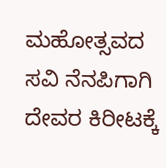ಮಹೋತ್ಸವದ ಸವಿ ನೆನಪಿಗಾಗಿ ದೇವರ ಕಿರೀಟಕ್ಕೆ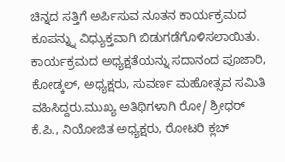ಚಿನ್ನದ ಸತ್ತಿಗೆ ಅರ್ಪಿಸುವ ನೂತನ ಕಾರ್ಯಕ್ರಮದ ಕೂಪನ್ನ್ನು ವಿಧ್ಯುಕ್ತವಾಗಿ ಬಿಡುಗಡೆಗೊಳಿಸಲಾಯಿತು.
ಕಾರ್ಯಕ್ರಮದ ಅಧ್ಯಕ್ಷತೆಯನ್ನು ಸದಾನಂದ ಪೂಜಾರಿ, ಕೋಡ್ಕಲ್, ಅಧ್ಯಕ್ಷರು, ಸುವರ್ಣ ಮಹೋತ್ಸವ ಸಮಿತಿ ವಹಿಸಿದ್ದರು.ಮುಖ್ಯ ಅತಿಥಿಗಳಾಗಿ ರೋ/ ಶ್ರೀಧರ್ ಕೆ.ಪಿ., ನಿಯೋಜಿತ ಅಧ್ಯಕ್ಷರು, ರೋಟರಿ ಕ್ಲಬ್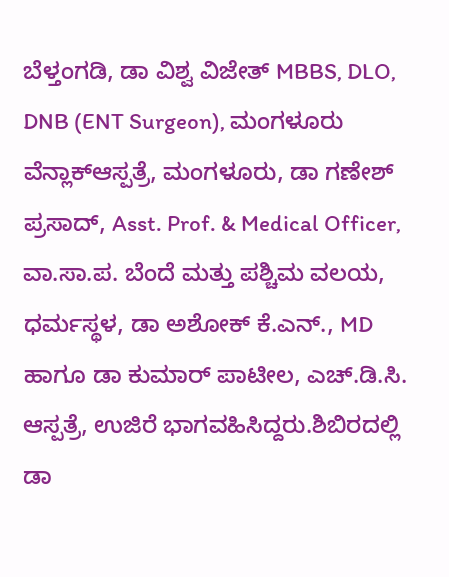ಬೆಳ್ತಂಗಡಿ, ಡಾ ವಿಶ್ವ ವಿಜೇತ್ MBBS, DLO, DNB (ENT Surgeon), ಮಂಗಳೂರು ವೆನ್ಲಾಕ್ಆಸ್ಪತ್ರೆ, ಮಂಗಳೂರು, ಡಾ ಗಣೇಶ್ ಪ್ರಸಾದ್, Asst. Prof. & Medical Officer, ವಾ.ಸಾ.ಪ. ಬೆಂದೆ ಮತ್ತು ಪಶ್ಚಿಮ ವಲಯ, ಧರ್ಮಸ್ಥಳ, ಡಾ ಅಶೋಕ್ ಕೆ.ಎನ್., MD ಹಾಗೂ ಡಾ ಕುಮಾರ್ ಪಾಟೀಲ, ಎಚ್.ಡಿ.ಸಿ. ಆಸ್ಪತ್ರೆ, ಉಜಿರೆ ಭಾಗವಹಿಸಿದ್ದರು.ಶಿಬಿರದಲ್ಲಿ ಡಾ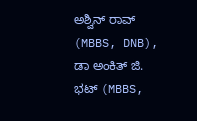ಅಶ್ವಿನ್ ರಾವ್ (MBBS, DNB), ಡಾ ಅಂಕಿತ್ ಜಿ. ಭಟ್ (MBBS,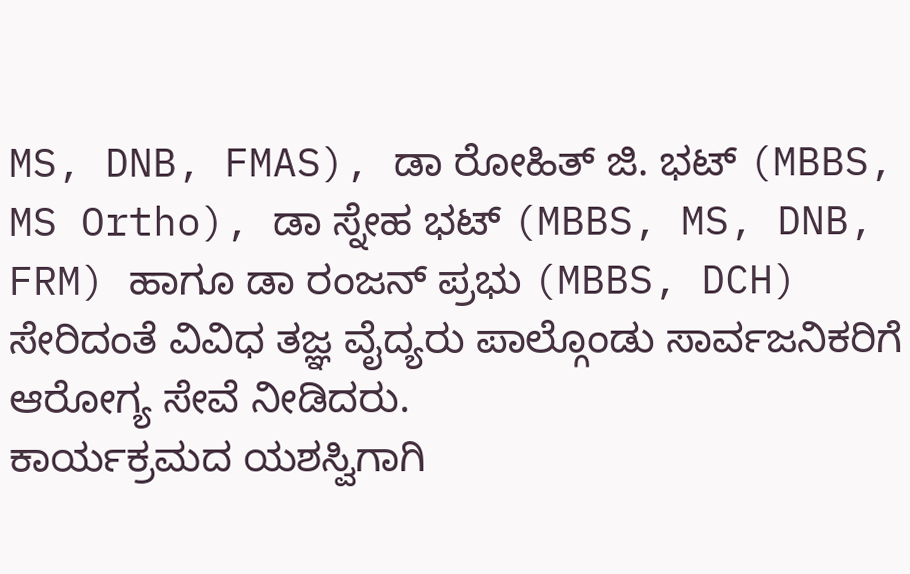MS, DNB, FMAS), ಡಾ ರೋಹಿತ್ ಜಿ. ಭಟ್ (MBBS, MS Ortho), ಡಾ ಸ್ನೇಹ ಭಟ್ (MBBS, MS, DNB, FRM) ಹಾಗೂ ಡಾ ರಂಜನ್ ಪ್ರಭು (MBBS, DCH) ಸೇರಿದಂತೆ ವಿವಿಧ ತಜ್ಞ ವೈದ್ಯರು ಪಾಲ್ಗೊಂಡು ಸಾರ್ವಜನಿಕರಿಗೆ ಆರೋಗ್ಯ ಸೇವೆ ನೀಡಿದರು.
ಕಾರ್ಯಕ್ರಮದ ಯಶಸ್ವಿಗಾಗಿ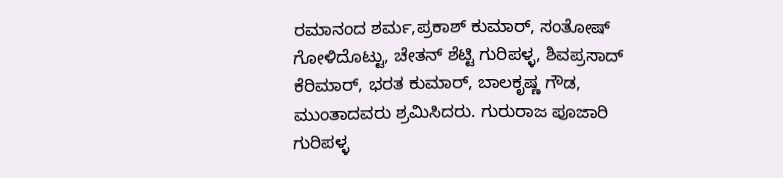ರಮಾನಂದ ಶರ್ಮ,ಪ್ರಕಾಶ್ ಕುಮಾರ್, ಸಂತೋಷ್ ಗೋಳಿದೊಟ್ಟು, ಚೇತನ್ ಶೆಟ್ಟಿ ಗುರಿಪಳ್ಳ, ಶಿವಪ್ರಸಾದ್ ಕೆರಿಮಾರ್, ಭರತ ಕುಮಾರ್, ಬಾಲಕೃಷ್ಣ ಗೌಡ, ಮುಂತಾದವರು ಶ್ರಮಿಸಿದರು. ಗುರುರಾಜ ಪೂಜಾರಿ ಗುರಿಪಳ್ಳ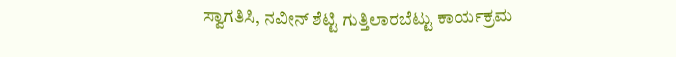ಸ್ವಾಗತಿಸಿ, ನವೀನ್ ಶೆಟ್ಟಿ ಗುತ್ತಿಲಾರಬೆಟ್ಟು ಕಾರ್ಯಕ್ರಮ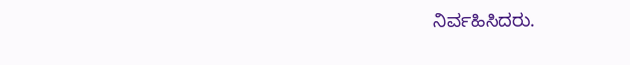ನಿರ್ವಹಿಸಿದರು.